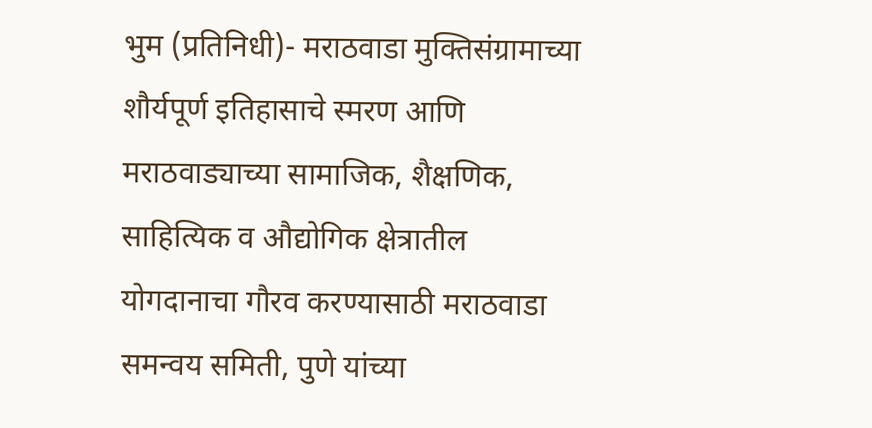भुम (प्रतिनिधी)- मराठवाडा मुक्तिसंग्रामाच्या शौर्यपूर्ण इतिहासाचे स्मरण आणि मराठवाड्याच्या सामाजिक, शैक्षणिक, साहित्यिक व औद्योगिक क्षेत्रातील योगदानाचा गौरव करण्यासाठी मराठवाडा समन्वय समिती, पुणे यांच्या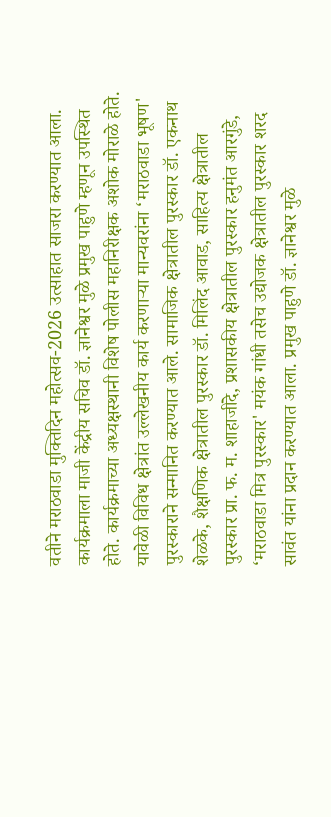वतीने मराठवाडा मुक्तिदिन महोत्सव-2026 उत्साहात साजरा करण्यात आला. कार्यक्रमाला माजी केंद्रीय सचिव डॉ. ज्ञानेश्वर मुळे प्रमुख पाहुणे म्हणून उपस्थित होते. कार्यक्रमाच्या अध्यक्षस्थानी विशेष पोलीस महानिरीक्षक अशोक मोराळे होते.
यावेळी विविध क्षेत्रांत उल्लेखनीय कार्य करणाऱ्या मान्यवरांना ‘मराठवाडा भूषण' पुरस्काराने सन्मानित करण्यात आले. सामाजिक क्षेत्रातील पुरस्कार डॉ. एकनाथ शेळके, शैक्षणिक क्षेत्रातील पुरस्कार डॉ. मिलिंद आवाड, साहित्य क्षेत्रातील पुरस्कार प्रा. फ. म. शाहाजींदे, प्रशासकीय क्षेत्रातील पुरस्कार हनुमंत आरगुंडे, ‘मराठवाडा मित्र पुरस्कार' मयंक गांधी तसेच उद्योजक क्षेत्रातील पुरस्कार शरद सावंत यांना प्रदान करण्यात आला. प्रमुख पाहुणे डॉ. ज्ञानेश्वर मुळे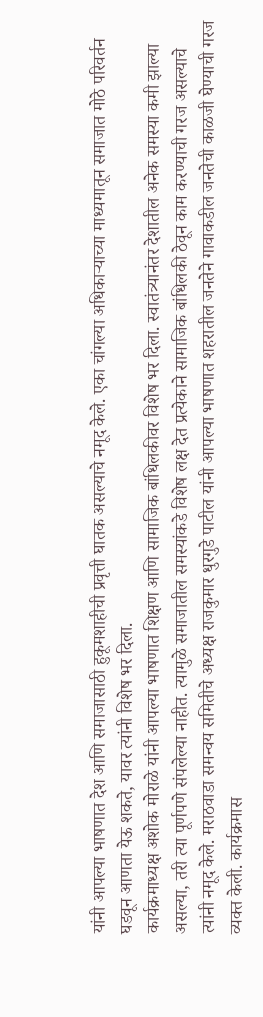यांनी आपल्या भाषणात देश आणि समाजासाठी हुकूमशाहीची प्रवृत्ती घातक असल्याचे नमूद केले. एका चांगल्या अधिकाऱ्याच्या माध्यमातून समाजात मोठे परिवर्तन घडवून आणता येऊ शकते, यावर त्यांनी विशेष भर दिला.
कार्यक्रमाध्यक्ष अशोक मोराळे यांनी आपल्या भाषणात शिक्षण आणि सामाजिक बांधिलकीवर विशेष भर दिला. स्वातंत्र्यानंतर देशातील अनेक समस्या कमी झाल्या असल्या, तरी त्या पूर्णपणे संपलेल्या नाहीत. त्यामुळे समाजातील समस्यांकडे विशेष लक्ष देत प्रत्येकाने सामाजिक बांधिलकी ठेवून काम करण्याची गरज असल्याचे त्यांनी नमूद केले. मराठवाडा समन्वय समितीचे अध्यक्ष राजकुमार धुरगुडे पाटील यांनी आपल्या भाषणात शहरातील जनतेने गावाकडील जनतेची काळजी घेण्याची गरज व्यक्त केली. कार्यक्रमास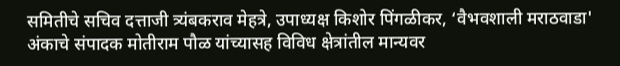समितीचे सचिव दत्ताजी त्र्यंबकराव मेहत्रे, उपाध्यक्ष किशोर पिंगळीकर, ‘वैभवशाली मराठवाडा' अंकाचे संपादक मोतीराम पौळ यांच्यासह विविध क्षेत्रांतील मान्यवर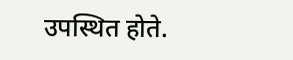उपस्थित होते.